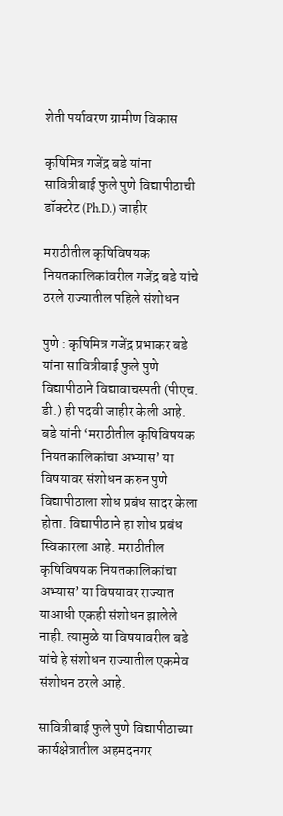शेती पर्यावरण ग्रामीण विकास

कृषिमित्र गजेंद्र बडे यांना सावित्रीबाई फुले पुणे विद्यापीठाची डॉक्टरेट (Ph.D.) जाहीर

मराठीतील कृषिविषयक नियतकालिकांवरील गजेंद्र बडे यांचे ठरले राज्यातील पहिले संशोधन

पुणे : कृषिमित्र गजेंद्र प्रभाकर बडे यांना सावित्रीबाई फुले पुणे विद्यापीठाने विद्यावाचस्पती (पीएच. डी.) ही पदवी जाहीर केली आहे. बडे यांनी ‘मराठीतील कृषिविषयक नियतकालिकांचा अभ्यास’ या विषयावर संशोधन करुन पुणे विद्यापीठाला शोध प्रबंध सादर केला होता. विद्यापीठाने हा शोध प्रबंध स्विकारला आहे. मराठीतील कृषिविषयक नियतकालिकांचा अभ्यास’ या विषयावर राज्यात याआधी एकही संशोधन झालेले नाही. त्यामुळे या विषयावरील बडे यांचे हे संशोधन राज्यातील एकमेव संशोधन ठरले आहे.

सावित्रीबाई फुले पुणे विद्यापीठाच्या कार्यक्षेत्रातील अहमदनगर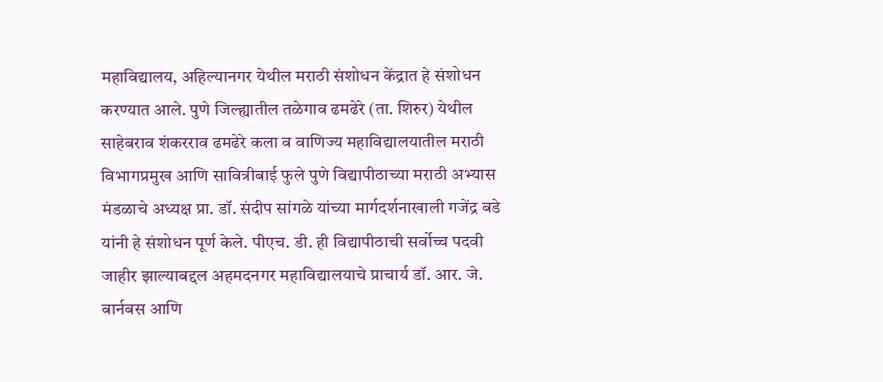महाविद्यालय, अहिल्यानगर येथील मराठी संशोधन केंद्रात हे संशोधन करण्यात आले. पुणे जिल्ह्यातील तळेगाव ढमढेरे (ता. शिरुर) येथील साहेबराव शंकरराव ढमढेरे कला व वाणिज्य महाविद्यालयातील मराठी विभागप्रमुख आणि सावित्रीबाई फुले पुणे विद्यापीठाच्या मराठी अभ्यास मंडळाचे अध्यक्ष प्रा. डॉ. संदीप सांगळे यांच्या मार्गदर्शनाखाली गजेंद्र बडे यांनी हे संशोधन पूर्ण केले. पीएच. डी. ही विद्यापीठाची सर्वोच्च पदवी जाहीर झाल्याबद्दल अहमदनगर महाविद्यालयाचे प्राचार्य डॉ. आर. जे. बार्नबस आणि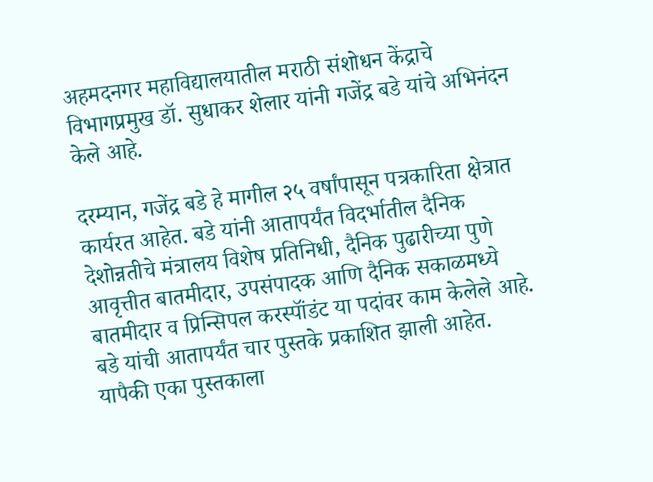अहमदनगर महाविद्यालयातील मराठी संशोधन केंद्राचे विभागप्रमुख डॉ. सुधाकर शेलार यांनी गजेंद्र बडे यांचे अभिनंदन केले आहे.

दरम्यान, गजेंद्र बडे हे मागील २५ वर्षांपासून पत्रकारिता क्षेत्रात कार्यरत आहेत. बडे यांनी आतापर्यंत विदर्भातील दैनिक देशोन्नतीचे मंत्रालय विशेष प्रतिनिधी, दैनिक पुढारीच्या पुणे आवृत्तीत बातमीदार, उपसंपादक आणि दैनिक सकाळमध्ये बातमीदार व प्रिन्सिपल करस्पॉंडंट या पदांवर काम केलेले आहे. बडे यांची आतापर्यंत चार पुस्तके प्रकाशित झाली आहेत. यापैकी एका पुस्तकाला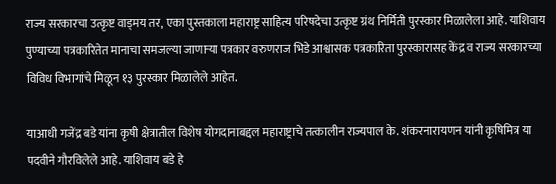राज्य सरकारचा उत्कृष्ट वाड्मय तर, एका पुस्तकाला महाराष्ट्र साहित्य परिषदेचा उत्कृष्ट ग्रंथ निर्मिती पुरस्कार मिळालेला आहे. याशिवाय पुण्याच्या पत्रकारितेत मानाचा समजल्या जाणाऱ्या पत्रकार वरुणराज भिडे आश्वासक पत्रकारिता पुरस्कारासह केंद्र व राज्य सरकारच्या विविध विभागांचे मिळून १३ पुरस्कार मिळालेले आहेत.

याआधी गजेंद्र बडे यांना कृषी क्षेत्रातील विशेष योगदानाबद्दल महाराष्ट्राचे तत्कालीन राज्यपाल के. शंकरनारायणन यांनी कृषिमित्र या पदवीने गौरविलेले आहे. याशिवाय बडे हे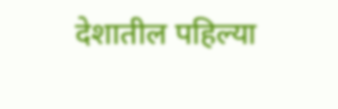देशातील पहिल्या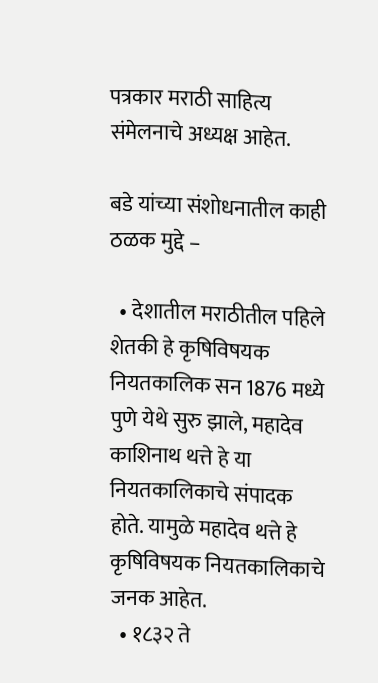पत्रकार मराठी साहित्य संमेलनाचे अध्यक्ष आहेत.

बडे यांच्या संशोधनातील काही ठळक मुद्दे –

  • देशातील मराठीतील पहिले शेतकी हे कृषिविषयक नियतकालिक सन 1876 मध्ये पुणे येथे सुरु झाले, महादेव काशिनाथ थत्ते हे या नियतकालिकाचे संपादक होते. यामुळे महादेव थत्ते हे कृषिविषयक नियतकालिकाचे जनक आहेत.
  • १८३२ ते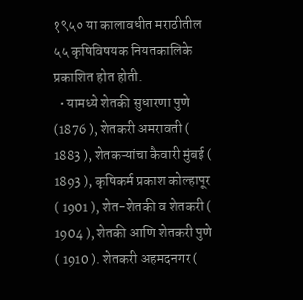१९५० या कालावधीत मराठीतील ५५ कृषिविषयक नियतकालिके प्रकाशित होत होती.
  • यामध्ये शेतकी सुधारणा पुणे (1876 ), शेतकरी अमरावती ( 1883 ), शेतकऱ्यांचा कैवारी मुंबई ( 1893 ), कृषिकर्म प्रकाश कोल्हापूर ( 1901 ), शेत-शेतकी व शेतकरी ( 1904 ), शेतकी आणि शेतकरी पुणे ( 1910 ). शेतकरी अहमदनगर (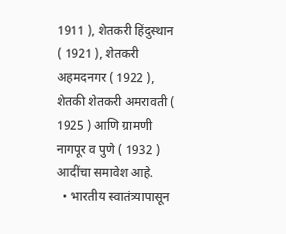1911 ), शेतकरी हिंदुस्थान ( 1921 ), शेतकरी अहमदनगर ( 1922 ), शेतकी शेतकरी अमरावती ( 1925 ) आणि ग्रामणी नागपूर व पुणे ( 1932 ) आदींचा समावेश आहे.
  • भारतीय स्वातंत्र्यापासून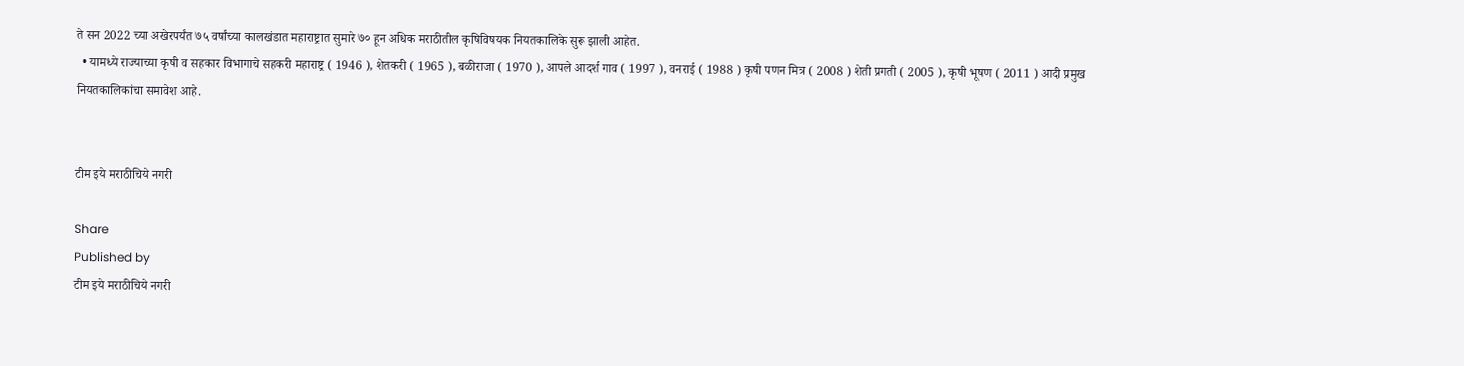ते सन 2022 च्या अखेरपर्यंत ७५ वर्षांच्या कालखंडात महाराष्ट्रात सुमारे ७० हून अधिक मराठीतील कृषिविषयक नियतकालिके सुरू झाली आहेत.
  • यामध्ये राज्याच्या कृषी व सहकार विभागाचे सहकरी महाराष्ट्र ( 1946 ), शेतकरी ( 1965 ), बळीराजा ( 1970 ), आपले आदर्श गाव ( 1997 ), वनराई ( 1988 ) कृषी पणन मित्र ( 2008 ) शेती प्रगती ( 2005 ), कृषी भूषण ( 2011 ) आदी प्रमुख नियतकालिकांचा समावेश आहे.


टीम इये मराठीचिये नगरी

Share
Published by
टीम इये मराठीचिये नगरी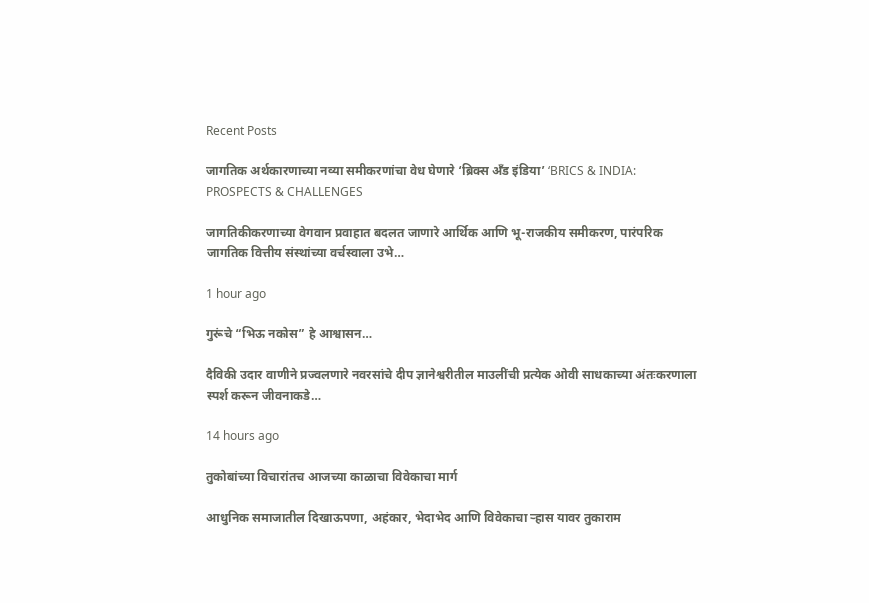Recent Posts

जागतिक अर्थकारणाच्या नव्या समीकरणांचा वेध घेणारे ‘ब्रिक्स अँड इंडिया’ ‘BRICS & INDIA: PROSPECTS & CHALLENGES

जागतिकीकरणाच्या वेगवान प्रवाहात बदलत जाणारे आर्थिक आणि भू-राजकीय समीकरण, पारंपरिक जागतिक वित्तीय संस्थांच्या वर्चस्वाला उभे…

1 hour ago

गुरूंचे “भिऊ नकोस” हे आश्वासन…

दैविकी उदार वाणीने प्रज्वलणारे नवरसांचे दीप ज्ञानेश्वरीतील माउलींची प्रत्येक ओवी साधकाच्या अंतःकरणाला स्पर्श करून जीवनाकडे…

14 hours ago

तुकोबांच्या विचारांतच आजच्या काळाचा विवेकाचा मार्ग

आधुनिक समाजातील दिखाऊपणा, अहंकार, भेदाभेद आणि विवेकाचा ऱ्हास यावर तुकाराम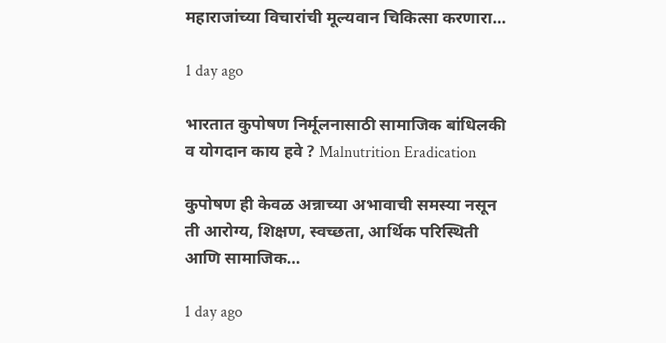महाराजांच्या विचारांची मूल्यवान चिकित्सा करणारा…

1 day ago

भारतात कुपोषण निर्मूलनासाठी सामाजिक बांधिलकी व योगदान काय हवे ? Malnutrition Eradication

कुपोषण ही केवळ अन्नाच्या अभावाची समस्या नसून ती आरोग्य, शिक्षण, स्वच्छता, आर्थिक परिस्थिती आणि सामाजिक…

1 day ago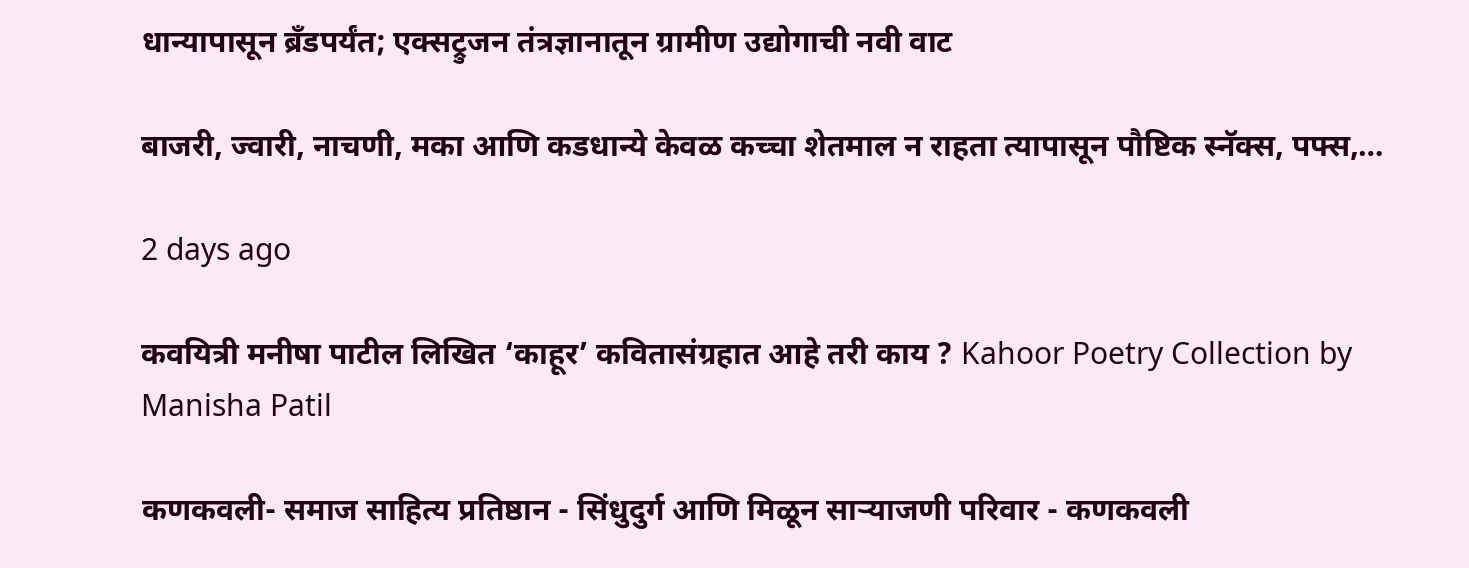धान्यापासून ब्रँडपर्यंत; एक्सट्रुजन तंत्रज्ञानातून ग्रामीण उद्योगाची नवी वाट

बाजरी, ज्वारी, नाचणी, मका आणि कडधान्ये केवळ कच्चा शेतमाल न राहता त्यापासून पौष्टिक स्नॅक्स, पफ्स,…

2 days ago

कवयित्री मनीषा पाटील लिखित ‘काहूर’ कवितासंग्रहात आहे तरी काय ? Kahoor Poetry Collection by Manisha Patil

कणकवली- समाज साहित्य प्रतिष्ठान - सिंधुदुर्ग आणि मिळून साऱ्याजणी परिवार - कणकवली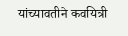यांच्यावतीने कवयित्री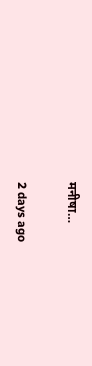मनीषा…

2 days ago